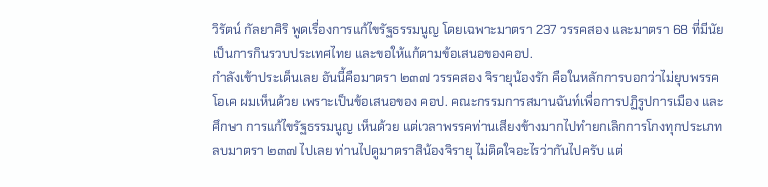วิรัตน์ กัลยาศิริ พูดเรื่องการแก้ไขรัฐธรรมนูญ โดยเฉพาะมาตรา 237 วรรคสอง และมาตรา 68 ที่มีนัยเป็นการกินรวบประเทศไทย และขอให้แก้ตามข้อเสนอของคอป.
กำลังเข้าประเด็นเลย อันนี้คือมาตรา ๒๓๗ วรรคสอง จิรายุน้องรัก คือในหลักการบอกว่าไม่ยุบพรรค โอเค ผมเห็นด้วย เพราะเป็นข้อเสนอของ คอป. คณะกรรมการสมานฉันท์เพื่อการปฏิรูปการเมือง และศึกษา การแก้ไขรัฐธรรมนูญ เห็นด้วย แต่เวลาพรรคท่านเสียงข้างมากไปทำยกเลิกการโกงทุกประเภท ลบมาตรา ๒๓๗ ไปเลย ท่านไปดูมาตราสิน้องจิรายุ ไม่ติดใจอะไรว่ากันไปครับ แต่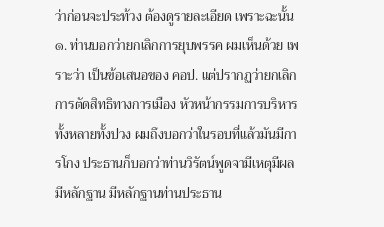ว่าก่อนจะประท้วง ต้องดูรายละเอียด เพราะฉะนั้น ๑. ท่านบอกว่ายกเลิกการยุบพรรค ผมเห็นด้วย เพราะว่า เป็นข้อเสนอของ คอป. แต่ปรากฏว่ายกเลิกการตัดสิทธิทางการเมือง หัวหน้ากรรมการบริหาร ทั้งหลายทั้งปวง ผมถึงบอกว่าในรอบที่แล้วมันมีการโกง ประธานก็บอกว่าท่านวิรัตน์พูดจามีเหตุมีผล มีหลักฐาน มีหลักฐานท่านประธาน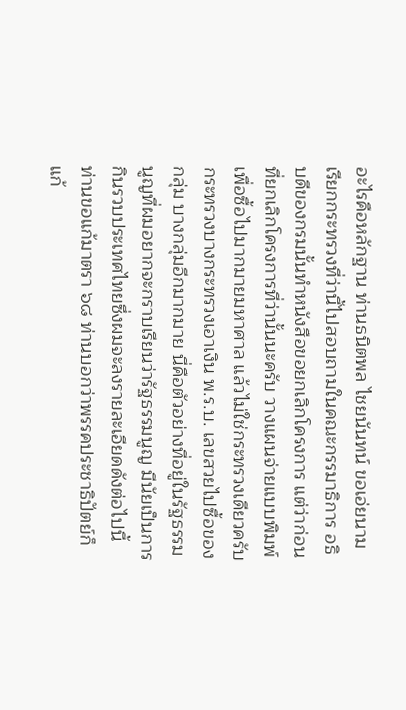อะไรคือหลักฐาน ท่านธนิตพล ไชยนันทน์ ขอเอ่ยนาม เรียกกระทรวงที่ว่านี้ไปสอบถามในคณะกรรมาธิการ อธิบดีของกรมนั้นทำหนังสือขอยกเลิกโครงการ แต่ว่าก่อนที่ยกเลิกโครงการที่ว่านั้นนะครับ วางแผนจ่ายแบบพิมพ์เพื่อซื้อไปมากมายมหาศาล แล้วไม่ใช่กระทรวงเดียวครับ กระทรวงบางกระทรวงเอาเงิน พ.ร.บ. เลขสวยไปซื้อของกลุ่ม บางกลุ่มอีกมากมาย นี่คือตัวอย่างที่อยู่ในรัฐธรรมนูญที่ผมอยากจะกราบเรียนว่ารัฐธรรมนูญ มีนัยเป็นการกินรวบประเทศไทยซึ่งผมจะลงรายละเอียดดังต่อไปนี้ ท่านขอแก้มาตรา ๖๘ ท่านบอกว่าพรรคประชาธิปัตย์ก็แก้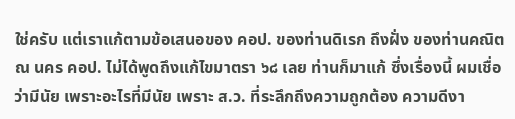ใช่ครับ แต่เราแก้ตามข้อเสนอของ คอป. ของท่านดิเรก ถึงฝั่ง ของท่านคณิต ณ นคร คอป. ไม่ได้พูดถึงแก้ไขมาตรา ๖๘ เลย ท่านก็มาแก้ ซึ่งเรื่องนี้ ผมเชื่อว่ามีนัย เพราะอะไรที่มีนัย เพราะ ส.ว. ที่ระลึกถึงความถูกต้อง ความดีงา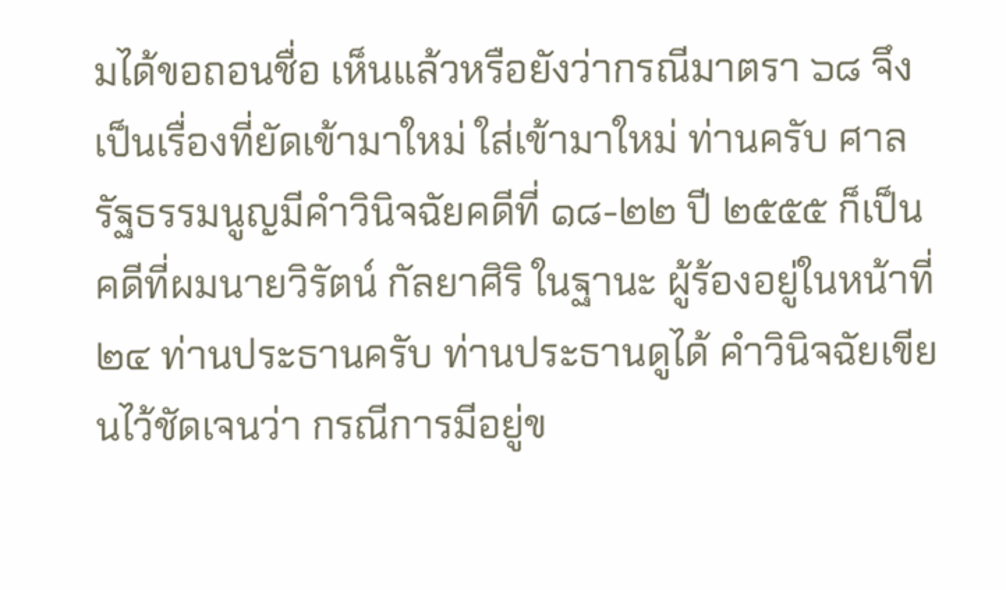มได้ขอถอนชื่อ เห็นแล้วหรือยังว่ากรณีมาตรา ๖๘ จึงเป็นเรื่องที่ยัดเข้ามาใหม่ ใส่เข้ามาใหม่ ท่านครับ ศาลรัฐธรรมนูญมีคำวินิจฉัยคดีที่ ๑๘-๒๒ ปี ๒๕๕๕ ก็เป็นคดีที่ผมนายวิรัตน์ กัลยาศิริ ในฐานะ ผู้ร้องอยู่ในหน้าที่ ๒๔ ท่านประธานครับ ท่านประธานดูได้ คำวินิจฉัยเขียนไว้ชัดเจนว่า กรณีการมีอยู่ข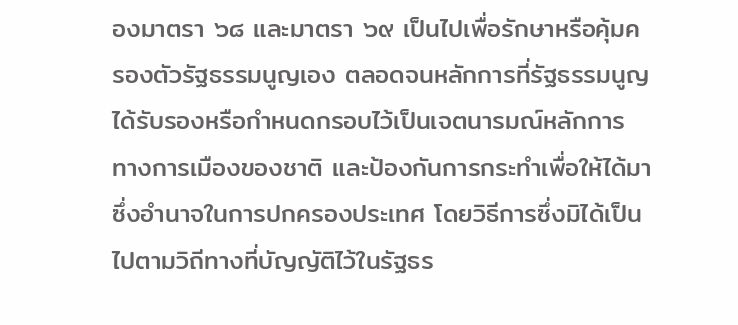องมาตรา ๖๘ และมาตรา ๖๙ เป็นไปเพื่อรักษาหรือคุ้มครองตัวรัฐธรรมนูญเอง ตลอดจนหลักการที่รัฐธรรมนูญได้รับรองหรือกำหนดกรอบไว้เป็นเจตนารมณ์หลักการ ทางการเมืองของชาติ และป้องกันการกระทำเพื่อให้ได้มาซึ่งอำนาจในการปกครองประเทศ โดยวิธีการซึ่งมิได้เป็นไปตามวิถีทางที่บัญญัติไว้ในรัฐธร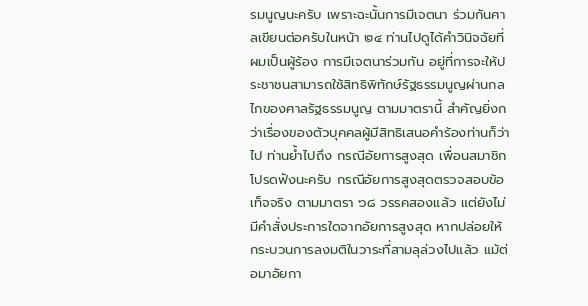รมนูญนะครับ เพราะฉะนั้นการมีเจตนา ร่วมกันศาลเขียนต่อครับในหน้า ๒๔ ท่านไปดูได้คำวินิจฉัยที่ผมเป็นผู้ร้อง การมีเจตนาร่วมกัน อยู่ที่การจะให้ประชาชนสามารถใช้สิทธิพิทักษ์รัฐธรรมนูญผ่านกลไกของศาลรัฐธรรมนูญ ตามมาตรานี้ สำคัญยิ่งกว่าเรื่องของตัวบุคคลผู้มีสิทธิเสนอคำร้องท่านก็ว่าไป ท่านย้ำไปถึง กรณีอัยการสูงสุด เพื่อนสมาชิกโปรดฟังนะครับ กรณีอัยการสูงสุดตรวจสอบข้อเท็จจริง ตามมาตรา ๖๘ วรรคสองแล้ว แต่ยังไม่มีคำสั่งประการใดจากอัยการสูงสุด หากปล่อยให้ กระบวนการลงมติในวาระที่สามลุล่วงไปแล้ว แม้ต่อมาอัยกา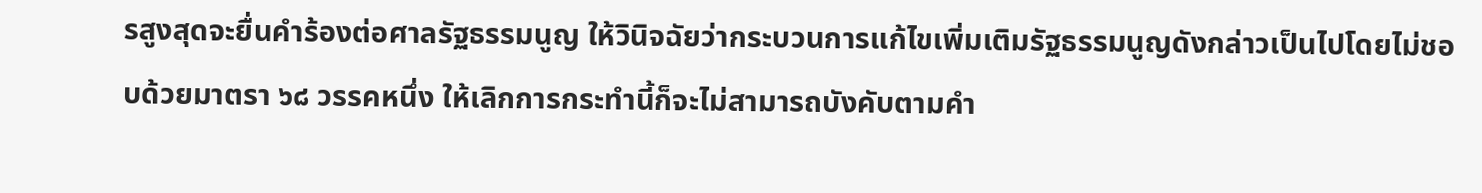รสูงสุดจะยื่นคำร้องต่อศาลรัฐธรรมนูญ ให้วินิจฉัยว่ากระบวนการแก้ไขเพิ่มเติมรัฐธรรมนูญดังกล่าวเป็นไปโดยไม่ชอบด้วยมาตรา ๖๘ วรรคหนึ่ง ให้เลิกการกระทำนี้ก็จะไม่สามารถบังคับตามคำ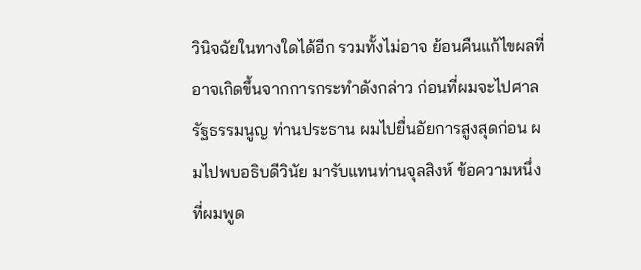วินิจฉัยในทางใดได้อีก รวมทั้งไม่อาจ ย้อนคืนแก้ไขผลที่อาจเกิดขึ้นจากการกระทำดังกล่าว ก่อนที่ผมจะไปศาลรัฐธรรมนูญ ท่านประธาน ผมไปยื่นอัยการสูงสุดก่อน ผมไปพบอธิบดีวินัย มารับแทนท่านจุลสิงห์ ข้อความหนึ่งที่ผมพูด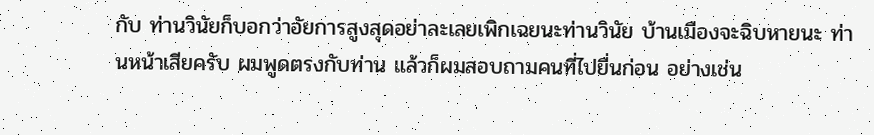กับ ท่านวินัยก็บอกว่าอัยการสูงสุดอย่าละเลยเพิกเฉยนะท่านวินัย บ้านเมืองจะฉิบหายนะ ท่านหน้าเสียครับ ผมพูดตรงกับท่าน แล้วก็ผมสอบถามคนที่ไปยื่นก่อน อย่างเช่น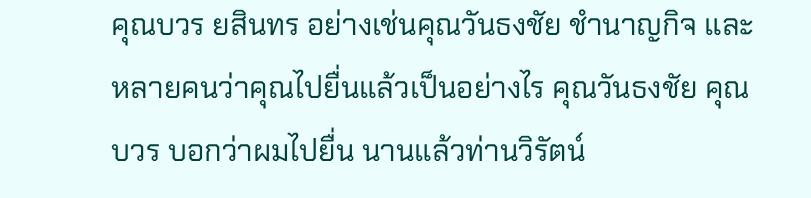คุณบวร ยสินทร อย่างเช่นคุณวันธงชัย ชำนาญกิจ และหลายคนว่าคุณไปยื่นแล้วเป็นอย่างไร คุณวันธงชัย คุณบวร บอกว่าผมไปยื่น นานแล้วท่านวิรัตน์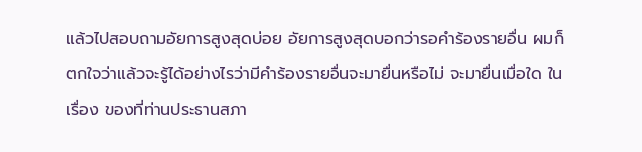แล้วไปสอบถามอัยการสูงสุดบ่อย อัยการสูงสุดบอกว่ารอคำร้องรายอื่น ผมก็ตกใจว่าแล้วจะรู้ได้อย่างไรว่ามีคำร้องรายอื่นจะมายื่นหรือไม่ จะมายื่นเมื่อใด ในเรื่อง ของที่ท่านประธานสภา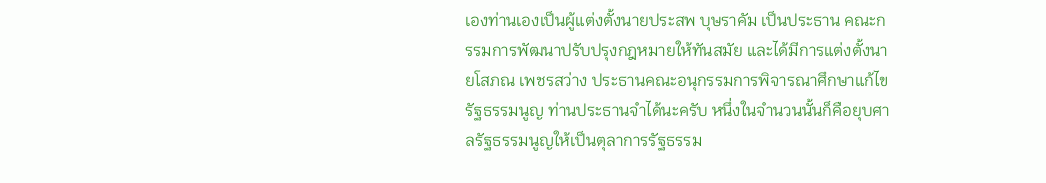เองท่านเองเป็นผู้แต่งตั้งนายประสพ บุษราคัม เป็นประธาน คณะกรรมการพัฒนาปรับปรุงกฎหมายให้ทันสมัย และได้มีการแต่งตั้งนายโสภณ เพชรสว่าง ประธานคณะอนุกรรมการพิจารณาศึกษาแก้ไขรัฐธรรมนูญ ท่านประธานจำได้นะครับ หนึ่งในจำนวนนั้นก็คือยุบศาลรัฐธรรมนูญให้เป็นตุลาการรัฐธรรม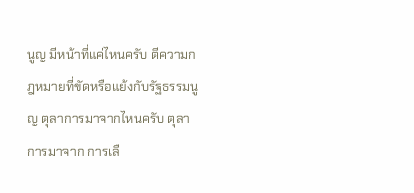นูญ มีหน้าที่แค่ไหนครับ ตีความกฎหมายที่ขัดหรือแย้งกับรัฐธรรมนูญ ตุลาการมาจากไหนครับ ตุลาการมาจาก การเลื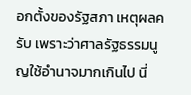อกตั้งของรัฐสภา เหตุผลครับ เพราะว่าศาลรัฐธรรมนูญใช้อำนาจมากเกินไป นี่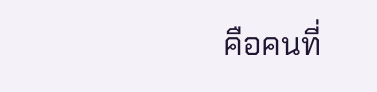คือคนที่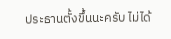ประธานตั้งขึ้นนะครับ ไม่ได้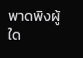พาดพิงผู้ใด